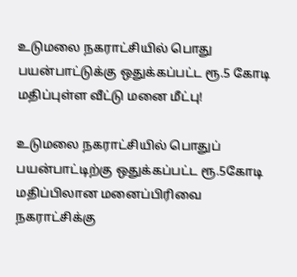உடுமலை நகராட்சியில் பொது பயன்பாட்டுக்கு ஒதுக்கப்பட்ட ரூ.5 கோடி மதிப்புள்ள வீட்டு மனை மீட்பு!

உடுமலை நகராட்சியில் பொதுப் பயன்பாட்டிற்கு ஒதுக்கப்பட்ட ரூ.5கோடி மதிப்பிலான மனைப்பிரிவை நகராட்சிக்கு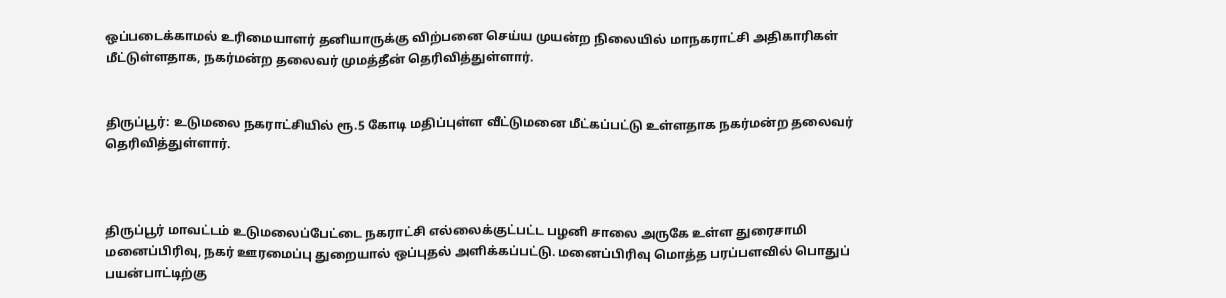ஒப்படைக்காமல் உரிமையாளர் தனியாருக்கு விற்பனை செய்ய முயன்ற நிலையில் மாநகராட்சி அதிகாரிகள் மீட்டுள்ளதாக, நகர்மன்ற தலைவர் முமத்தீன் தெரிவித்துள்ளார்.


திருப்பூர்: உடுமலை நகராட்சியில் ரூ.5 கோடி மதிப்புள்ள வீட்டுமனை மீட்கப்பட்டு உள்ளதாக நகர்மன்ற தலைவர் தெரிவித்துள்ளார்.



திருப்பூர் மாவட்டம் உடுமலைப்பேட்டை நகராட்சி எல்லைக்குட்பட்ட பழனி சாலை அருகே உள்ள துரைசாமி மனைப்பிரிவு, நகர் ஊரமைப்பு துறையால் ஒப்புதல் அளிக்கப்பட்டு. மனைப்பிரிவு மொத்த பரப்பளவில் பொதுப் பயன்பாட்டிற்கு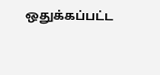ஒதுக்கப்பட்ட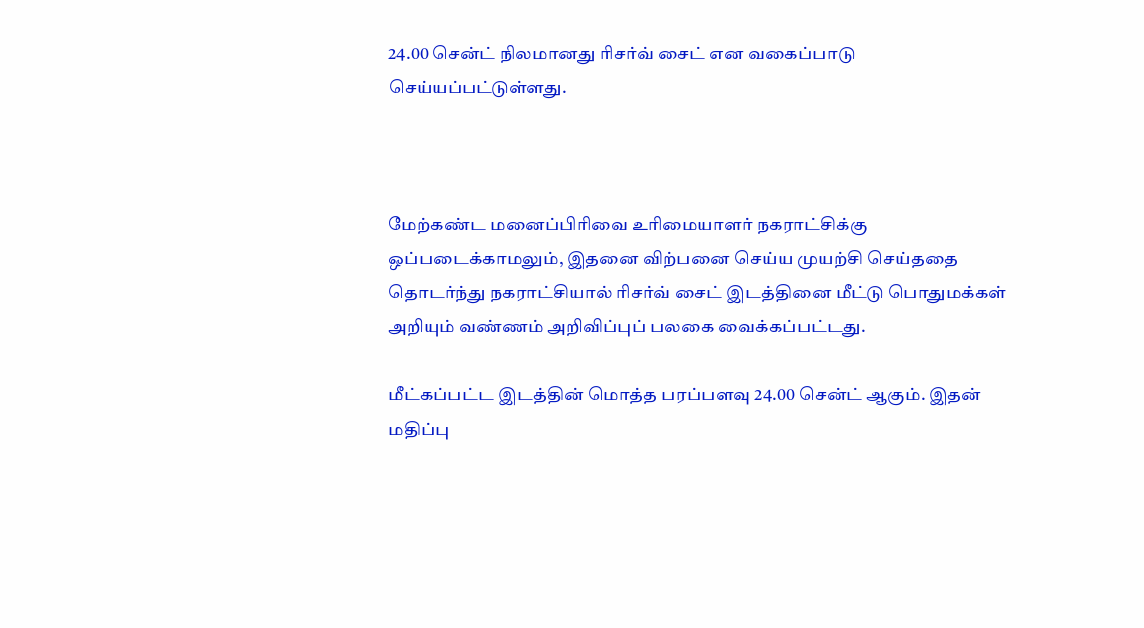24.00 சென்ட் நிலமானது ரிசர்வ் சைட் என வகைப்பாடு செய்யப்பட்டுள்ளது.



மேற்கண்ட மனைப்பிரிவை உரிமையாளர் நகராட்சிக்கு ஒப்படைக்காமலும், இதனை விற்பனை செய்ய முயற்சி செய்ததை தொடர்ந்து நகராட்சியால் ரிசர்வ் சைட் இடத்தினை மீட்டு பொதுமக்கள் அறியும் வண்ணம் அறிவிப்புப் பலகை வைக்கப்பட்டது.

மீட்கப்பட்ட இடத்தின் மொத்த பரப்பளவு 24.00 சென்ட் ஆகும். இதன் மதிப்பு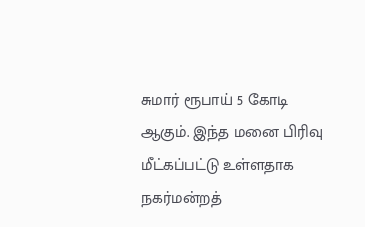சுமார் ரூபாய் 5 கோடி ஆகும். இந்த மனை பிரிவு மீட்கப்பட்டு உள்ளதாக நகர்மன்றத்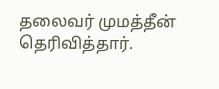தலைவர் முமத்தீன் தெரிவித்தார்.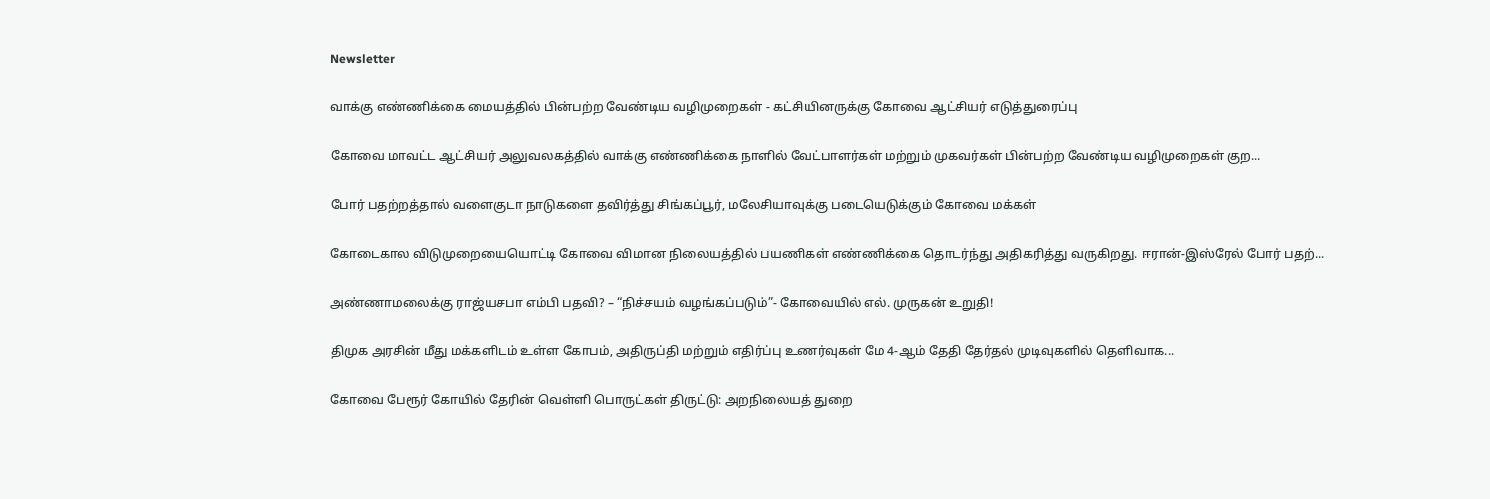Newsletter

வாக்கு எண்ணிக்கை மையத்தில் பின்பற்ற வேண்டிய வழிமுறைகள் - கட்சியினருக்கு கோவை ஆட்சியர் எடுத்துரைப்பு

கோவை மாவட்ட ஆட்சியர் அலுவலகத்தில் வாக்கு எண்ணிக்கை நாளில் வேட்பாளர்கள் மற்றும் முகவர்கள் பின்பற்ற வேண்டிய வழிமுறைகள் குற...

போர் பதற்றத்தால் வளைகுடா நாடுகளை தவிர்த்து சிங்கப்பூர், மலேசியாவுக்கு படையெடுக்கும் கோவை மக்கள்

கோடைகால விடுமுறையையொட்டி கோவை விமான நிலையத்தில் பயணிகள் எண்ணிக்கை தொடர்ந்து அதிகரித்து வருகிறது. ஈரான்-இஸ்ரேல் போர் பதற்...

அண்ணாமலைக்கு ராஜ்யசபா எம்பி பதவி? – “நிச்சயம் வழங்கப்படும்”- கோவையில் எல். முருகன் உறுதி!

திமுக அரசின் மீது மக்களிடம் உள்ள கோபம், அதிருப்தி மற்றும் எதிர்ப்பு உணர்வுகள் மே 4-ஆம் தேதி தேர்தல் முடிவுகளில் தெளிவாக...

கோவை பேரூர் கோயில் தேரின் வெள்ளி பொருட்கள் திருட்டு: அறநிலையத் துறை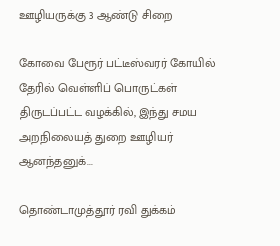ஊழியருக்கு 3 ஆண்டு சிறை

கோவை பேரூர் பட்டீஸ்வரர் கோயில் தேரில் வெள்ளிப் பொருட்கள் திருடப்பட்ட வழக்கில், இந்து சமய அறநிலையத் துறை ஊழியர் ஆனந்தனுக்...

தொண்டாமுத்தூர் ரவி துக்கம்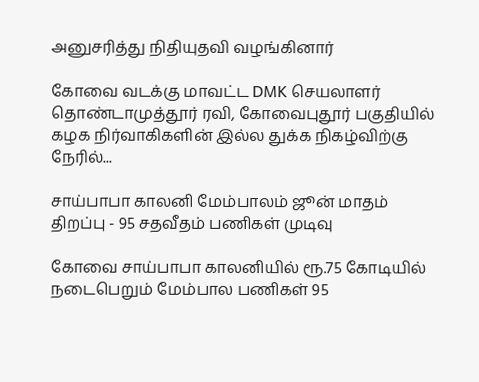அனுசரித்து நிதியுதவி வழங்கினார்

கோவை வடக்கு மாவட்ட DMK செயலாளர் தொண்டாமுத்தூர் ரவி, கோவைபுதூர் பகுதியில் கழக நிர்வாகிகளின் இல்ல துக்க நிகழ்விற்கு நேரில்...

சாய்பாபா காலனி மேம்பாலம் ஜூன் மாதம் திறப்பு - 95 சதவீதம் பணிகள் முடிவு

கோவை சாய்பாபா காலனியில் ரூ.75 கோடியில் நடைபெறும் மேம்பால பணிகள் 95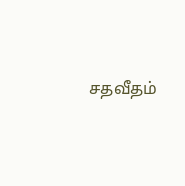சதவீதம்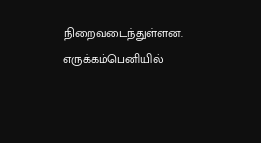நிறைவடைந்துள்ளன. எருக்கம்பெனியில்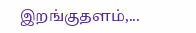இறங்குதளம்,...